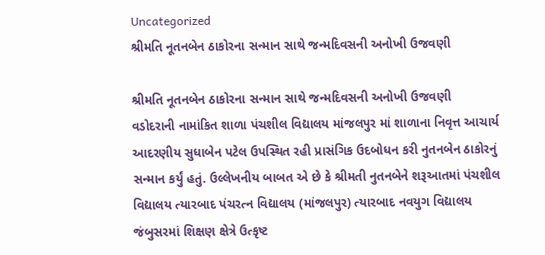Uncategorized
શ્રીમતિ નૂતનબેન ઠાકોરના સન્માન સાથે જન્મદિવસની અનોખી ઉજવણી

શ્રીમતિ નૂતનબેન ઠાકોરના સન્માન સાથે જન્મદિવસની અનોખી ઉજવણી
વડોદરાની નામાંકિત શાળા પંચશીલ વિદ્યાલય માંજલપુર માં શાળાના નિવૃત્ત આચાર્ય આદરણીય સુધાબેન પટેલ ઉપસ્થિત રહી પ્રાસંગિક ઉદબોધન કરી નુતનબેન ઠાકોરનું સન્માન કર્યું હતું. ઉલ્લેખનીય બાબત એ છે કે શ્રીમતી નુતનબેને શરૂઆતમાં પંચશીલ વિદ્યાલય ત્યારબાદ પંચરત્ન વિદ્યાલય (માંજલપુર) ત્યારબાદ નવયુગ વિદ્યાલય જંબુસરમાં શિક્ષણ ક્ષેત્રે ઉત્કૃષ્ટ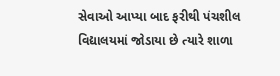સેવાઓ આપ્યા બાદ ફરીથી પંચશીલ વિદ્યાલયમાં જોડાયા છે ત્યારે શાળા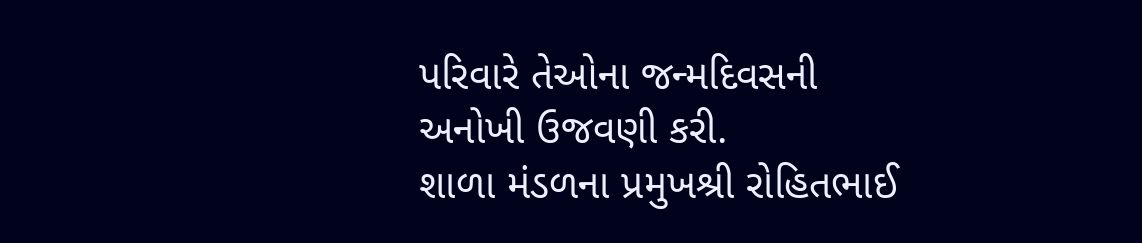પરિવારે તેઓના જન્મદિવસની અનોખી ઉજવણી કરી.
શાળા મંડળના પ્રમુખશ્રી રોહિતભાઈ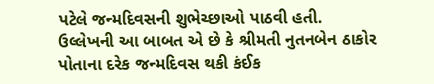પટેલે જન્મદિવસની શુભેચ્છાઓ પાઠવી હતી.
ઉલ્લેખની આ બાબત એ છે કે શ્રીમતી નુતનબેન ઠાકોર પોતાના દરેક જન્મદિવસ થકી કંઈક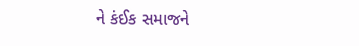ને કંઈક સમાજને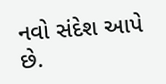નવો સંદેશ આપે છે.